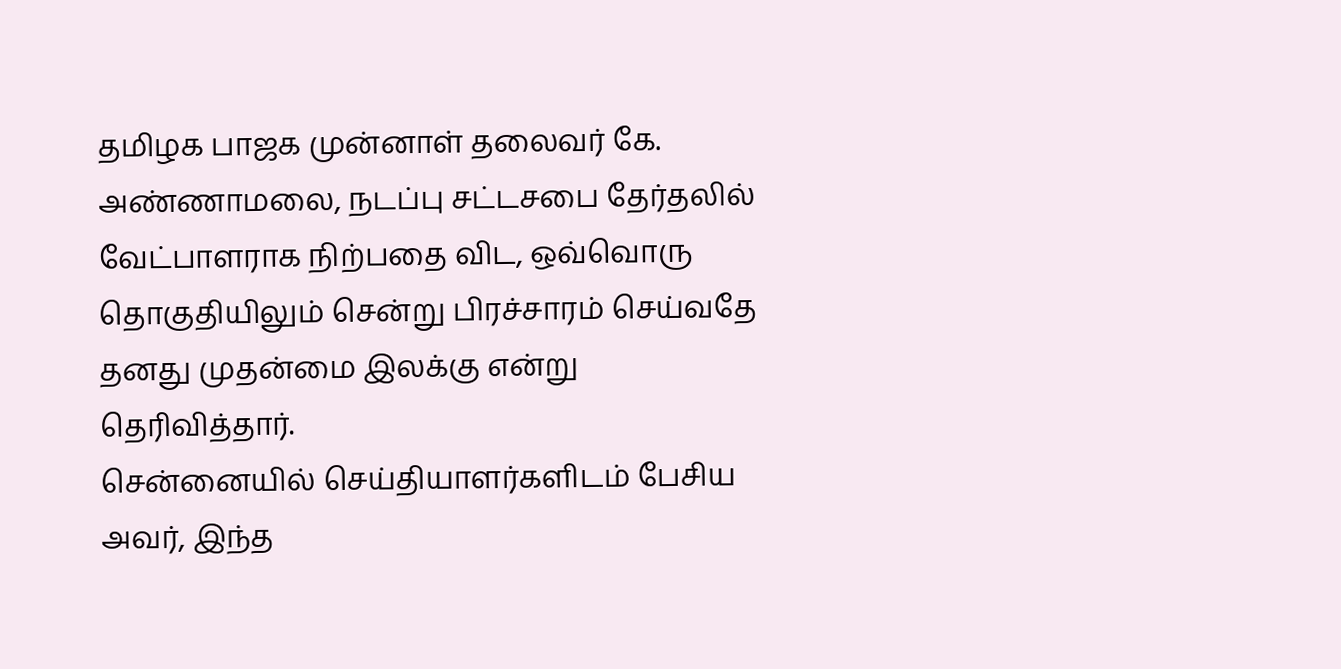தமிழக பாஜக முன்னாள் தலைவர் கே. அண்ணாமலை, நடப்பு சட்டசபை தேர்தலில் வேட்பாளராக நிற்பதை விட, ஒவ்வொரு தொகுதியிலும் சென்று பிரச்சாரம் செய்வதே தனது முதன்மை இலக்கு என்று தெரிவித்தார்.
சென்னையில் செய்தியாளர்களிடம் பேசிய அவர், இந்த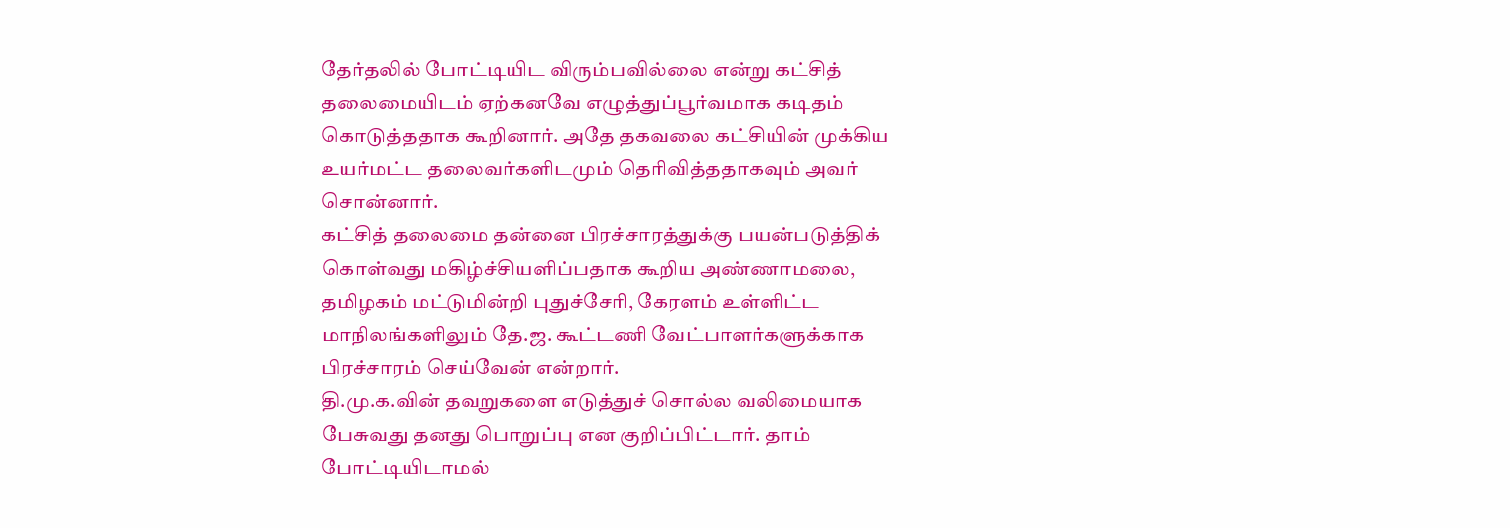தேர்தலில் போட்டியிட விரும்பவில்லை என்று கட்சித் தலைமையிடம் ஏற்கனவே எழுத்துப்பூர்வமாக கடிதம் கொடுத்ததாக கூறினார். அதே தகவலை கட்சியின் முக்கிய உயர்மட்ட தலைவர்களிடமும் தெரிவித்ததாகவும் அவர் சொன்னார்.
கட்சித் தலைமை தன்னை பிரச்சாரத்துக்கு பயன்படுத்திக் கொள்வது மகிழ்ச்சியளிப்பதாக கூறிய அண்ணாமலை, தமிழகம் மட்டுமின்றி புதுச்சேரி, கேரளம் உள்ளிட்ட மாநிலங்களிலும் தே.ஜ. கூட்டணி வேட்பாளர்களுக்காக பிரச்சாரம் செய்வேன் என்றார்.
தி.மு.க.வின் தவறுகளை எடுத்துச் சொல்ல வலிமையாக பேசுவது தனது பொறுப்பு என குறிப்பிட்டார். தாம் போட்டியிடாமல்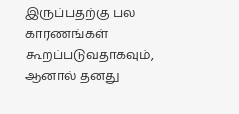இருப்பதற்கு பல காரணங்கள் கூறப்படுவதாகவும், ஆனால் தனது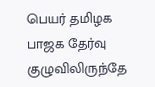பெயர் தமிழக பாஜக தேர்வு குழுவிலிருந்தே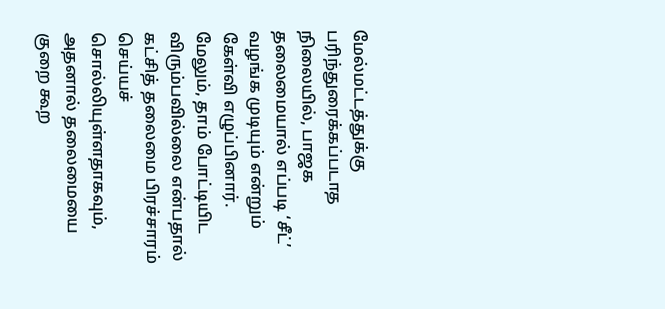மேல்மட்டத்துக்கு பரிந்துரைக்கப்படாத நிலையில், பாஜக தலைமையால் எப்படி ‘சீட்’ வழங்க முடியும் என்றும் கேள்வி எழுப்பினார். மேலும், தாம் போட்டியிட விரும்பவில்லை என்பதால் கட்சித் தலைமை பிரச்சாரம் செய்யச் சொல்லியுள்ளதாகவும், அதனால் தலைமையை குறை கூற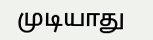முடியாது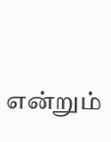என்றும்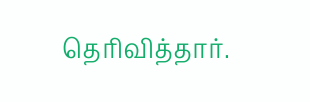தெரிவித்தார்.